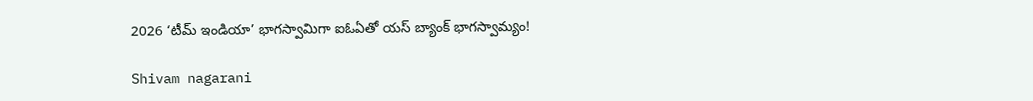2026 ‘టీమ్ ఇండియా’ భాగస్వామిగా ఐఓఏతో యస్ బ్యాంక్ భాగస్వామ్యం!

Shivam nagarani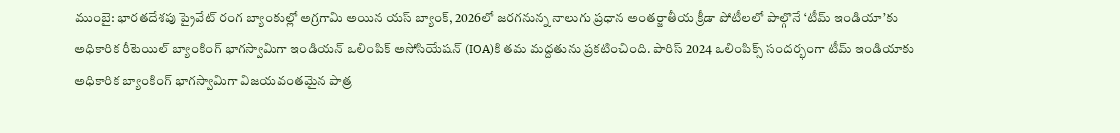ముంబై: భారతదేశపు ప్రైవేట్ రంగ బ్యాంకుల్లో అగ్రగామి అయిన యస్ బ్యాంక్, 2026లో జరగనున్న నాలుగు ప్రధాన అంతర్జాతీయ క్రీడా పోటీలలో పాల్గొనే ‘టీమ్ ఇండియా’కు అధికారిక రీటెయిల్ బ్యాంకింగ్ భాగస్వామిగా ఇండియన్ ఒలింపిక్ అసోసియేషన్ (IOA)కి తమ మద్దతును ప్రకటించింది. పారిస్ 2024 ఒలింపిక్స్ సందర్భంగా టీమ్ ఇండియాకు అధికారిక బ్యాంకింగ్ భాగస్వామిగా విజయవంతమైన పాత్ర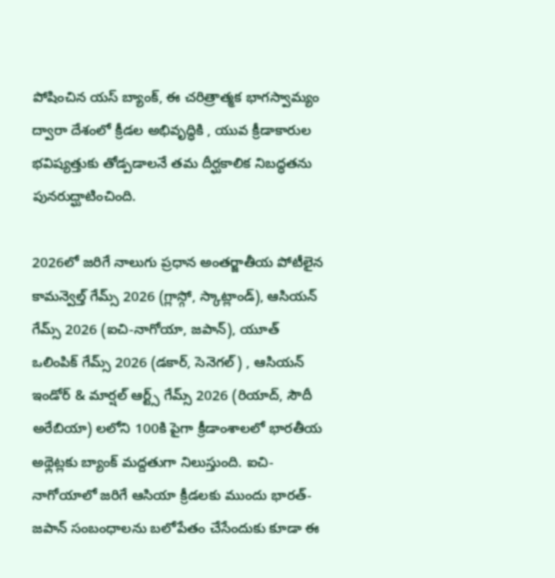పోషించిన యస్ బ్యాంక్, ఈ చరిత్రాత్మక భాగస్వామ్యం ద్వారా దేశంలో క్రీడల అభివృద్ధికి , యువ క్రీడాకారుల భవిష్యత్తుకు తోడ్పడాలనే తమ దీర్ఘకాలిక నిబద్ధతను పునరుద్ఘాటించింది.

2026లో జరిగే నాలుగు ప్రధాన అంతర్జాతీయ పోటీలైన కామన్వెల్త్ గేమ్స్ 2026 (గ్లాస్గో, స్కాట్లాండ్), ఆసియన్ గేమ్స్ 2026 (ఐచి-నాగోయా, జపాన్), యూత్ ఒలింపిక్ గేమ్స్ 2026 (డకార్, సెనెగల్) , ఆసియన్ ఇండోర్ & మార్షల్ ఆర్ట్స్ గేమ్స్ 2026 (రియాద్, సౌదీ అరేబియా) లలోని 100కి పైగా క్రీడాంశాలలో భారతీయ అథ్లెట్లకు బ్యాంక్ మద్దతుగా నిలుస్తుంది. ఐచి-నాగోయాలో జరిగే ఆసియా క్రీడలకు ముందు భారత్-జపాన్ సంబంధాలను బలోపేతం చేసేందుకు కూడా ఈ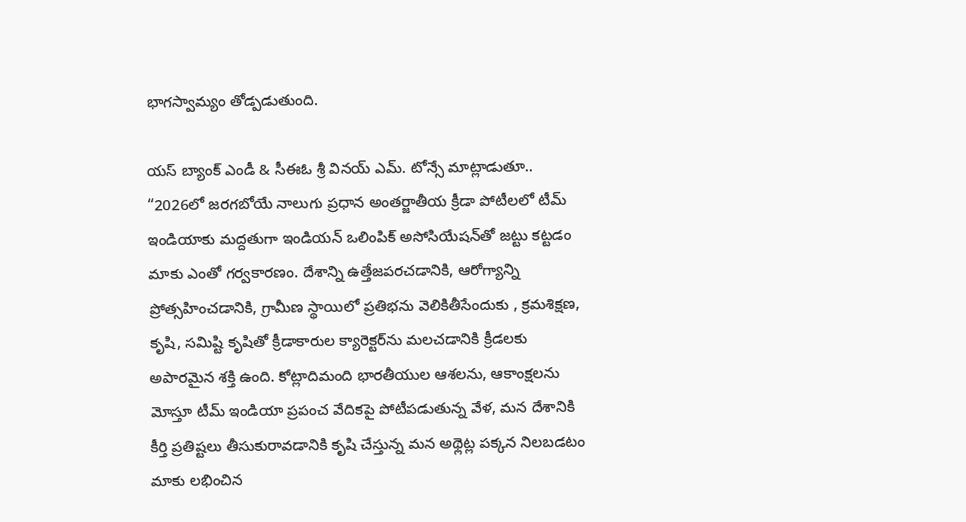భాగస్వామ్యం తోడ్పడుతుంది.

యస్ బ్యాంక్ ఎండీ & సీఈఓ శ్రీ వినయ్ ఎమ్. టోన్సే మాట్లాడుతూ..
“2026లో జరగబోయే నాలుగు ప్రధాన అంతర్జాతీయ క్రీడా పోటీలలో టీమ్ ఇండియాకు మద్దతుగా ఇండియన్ ఒలింపిక్ అసోసియేషన్‌తో జట్టు కట్టడం మాకు ఎంతో గర్వకారణం. దేశాన్ని ఉత్తేజపరచడానికి, ఆరోగ్యాన్ని ప్రోత్సహించడానికి, గ్రామీణ స్థాయిలో ప్రతిభను వెలికితీసేందుకు , క్రమశిక్షణ, కృషి, సమిష్టి కృషితో క్రీడాకారుల క్యారెక్టర్‌ను మలచడానికి క్రీడలకు అపారమైన శక్తి ఉంది. కోట్లాదిమంది భారతీయుల ఆశలను, ఆకాంక్షలను మోస్తూ టీమ్ ఇండియా ప్రపంచ వేదికపై పోటీపడుతున్న వేళ, మన దేశానికి కీర్తి ప్రతిష్టలు తీసుకురావడానికి కృషి చేస్తున్న మన అథ్లెట్ల పక్కన నిలబడటం మాకు లభించిన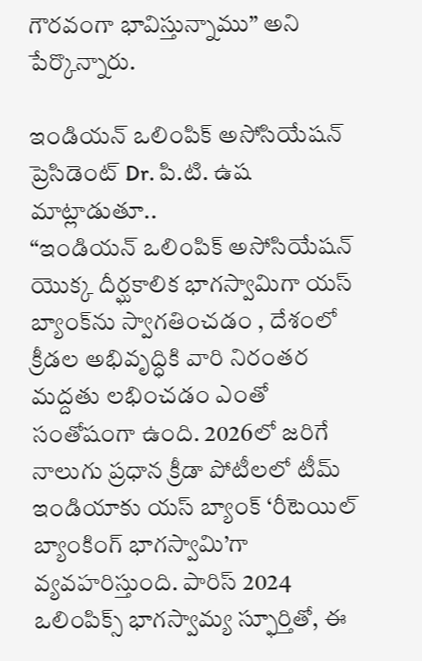గౌరవంగా భావిస్తున్నాము” అని పేర్కొన్నారు.

ఇండియన్ ఒలింపిక్ అసోసియేషన్ ప్రెసిడెంట్ Dr. పి.టి. ఉష మాట్లాడుతూ..
“ఇండియన్ ఒలింపిక్ అసోసియేషన్ యొక్క దీర్ఘకాలిక భాగస్వామిగా యస్ బ్యాంక్‌ను స్వాగతించడం , దేశంలో క్రీడల అభివృద్ధికి వారి నిరంతర మద్దతు లభించడం ఎంతో సంతోషంగా ఉంది. 2026లో జరిగే నాలుగు ప్రధాన క్రీడా పోటీలలో టీమ్ ఇండియాకు యస్ బ్యాంక్ ‘రీటెయిల్ బ్యాంకింగ్ భాగస్వామి’గా వ్యవహరిస్తుంది. పారిస్ 2024 ఒలింపిక్స్ భాగస్వామ్య స్ఫూర్తితో, ఈ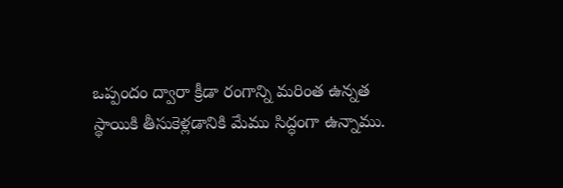ఒప్పందం ద్వారా క్రీడా రంగాన్ని మరింత ఉన్నత స్థాయికి తీసుకెళ్లడానికి మేము సిద్ధంగా ఉన్నాము.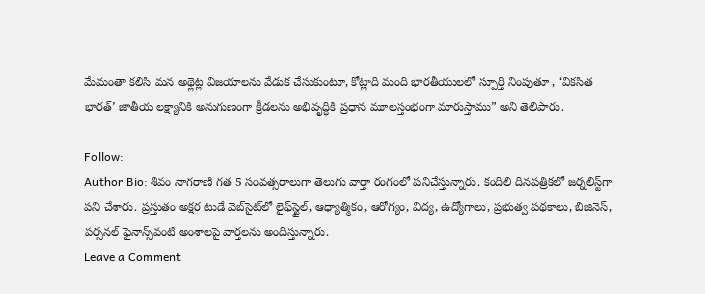మేమంతా కలిసి మన అథ్లెట్ల విజయాలను వేడుక చేసుకుంటూ, కోట్లాది మంది భారతీయులలో స్పూర్తి నింపుతూ , ‘వికసిత భారత్’ జాతీయ లక్ష్యానికి అనుగుణంగా క్రీడలను అభివృద్ధికి ప్రధాన మూలస్తంభంగా మారుస్తాము” అని తెలిపారు.

Follow:
Author Bio: శివం నాగరాణి గత 5 సంవత్సరాలుగా తెలుగు వార్తా రంగంలో పనిచేస్తున్నారు. కందిలి దినపత్రికలో జర్నలిస్ట్‌గా పని చేశారు. ప్రస్తుతం అక్షర టుడే వెబ్‌సైట్‌లో లైఫ్‌స్టైల్, ఆధ్యాత్మికం, ఆరోగ్యం, విద్య, ఉద్యోగాలు, ప్రభుత్వ పథకాలు, బిజినెస్, పర్సనల్ ఫైనాన్స్‌వంటి అంశాలపై వార్తలను అందిస్తున్నారు.
Leave a Comment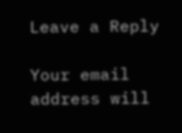Leave a Reply

Your email address will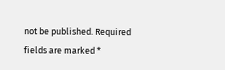not be published. Required fields are marked *